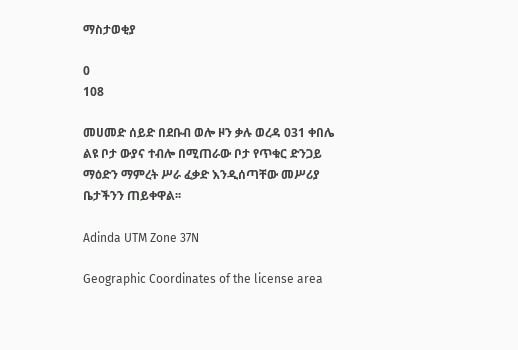ማስታወቂያ

0
108

መሀመድ ሰይድ በደቡብ ወሎ ዞን ቃሉ ወረዳ 031 ቀበሌ ልዩ ቦታ ውያና ተብሎ በሚጠራው ቦታ የጥቁር ድንጋይ ማዕድን ማምረት ሥራ ፈቃድ እንዲሰጣቸው መሥሪያ ቤታችንን ጠይቀዋል፡፡

Adinda UTM Zone 37N

Geographic Coordinates of the license area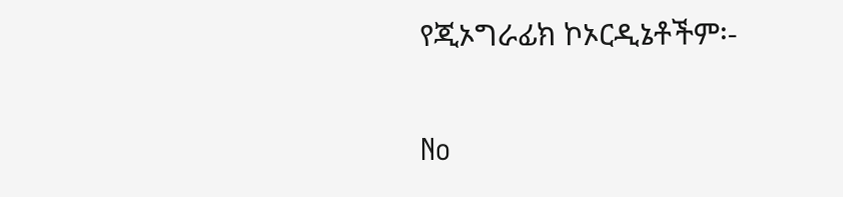የጂኦግራፊክ ኮኦርዲኔቶችም፡-

No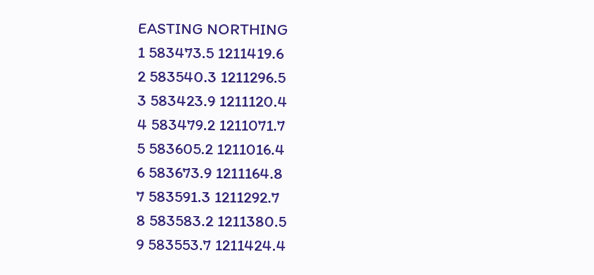EASTING NORTHING
1 583473.5 1211419.6
2 583540.3 1211296.5
3 583423.9 1211120.4
4 583479.2 1211071.7
5 583605.2 1211016.4
6 583673.9 1211164.8
7 583591.3 1211292.7
8 583583.2 1211380.5
9 583553.7 1211424.4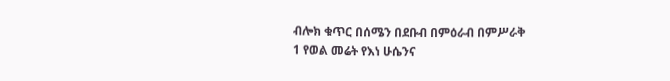ብሎክ ቁጥር በሰሜን በደቡብ በምዕራብ በምሥራቅ
1 የወል መሬት የእነ ሁሴንና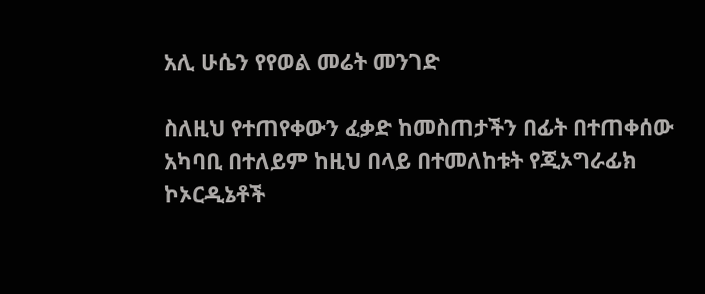አሊ ሁሴን የየወል መሬት መንገድ

ስለዚህ የተጠየቀውን ፈቃድ ከመስጠታችን በፊት በተጠቀሰው አካባቢ በተለይም ከዚህ በላይ በተመለከቱት የጂኦግራፊክ ኮኦርዲኔቶች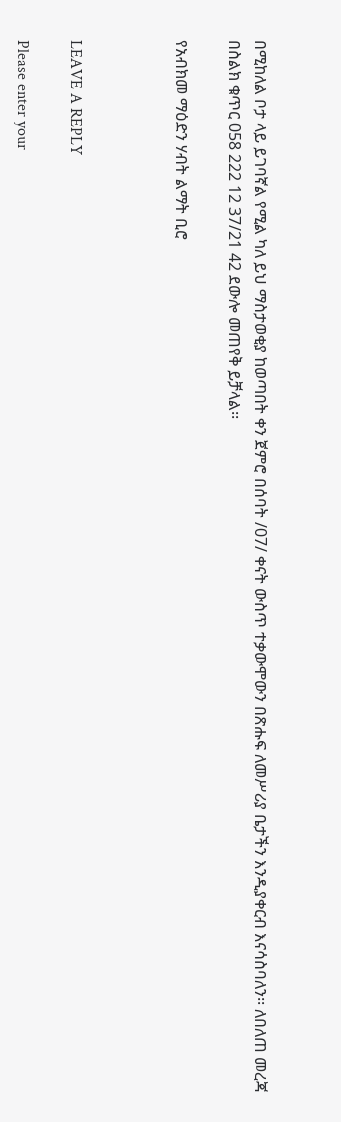በሚከለል ቦታ ላይ ይገባኛል የሚል ካለ ይህ ማስታወቂያ ከወጣበት ቀን ጀምሮ በሰባት /07/ ቀናት ውስጥ ተቃውሞውን በጽሑፍ ለመሥሪያ ቤታችን እንዲያቀርብ እናሳስባለን፡፡ ለበለጠ መረጃ በስልክ ቁጥር 058 222 12 37/21 42 ደውሎ መጠየቅ ይቻላል፡፡

የአብክመ ማዕድን ሃብት ልማት ቢሮ



LEAVE A REPLY

Please enter your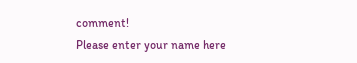comment!
Please enter your name here